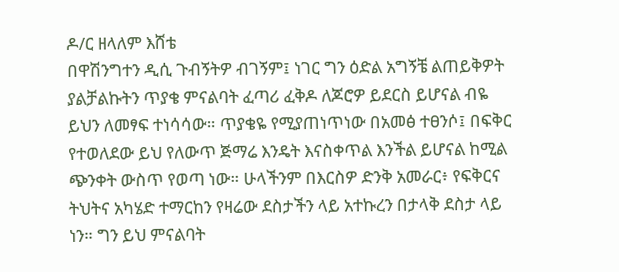ዶ/ር ዘላለም እሸቴ
በዋሽንግተን ዲሲ ጉብኝትዎ ብገኝም፤ ነገር ግን ዕድል አግኝቼ ልጠይቅዎት ያልቻልኩትን ጥያቄ ምናልባት ፈጣሪ ፈቅዶ ለጆሮዎ ይደርስ ይሆናል ብዬ ይህን ለመፃፍ ተነሳሳው። ጥያቄዬ የሚያጠነጥነው በአመፅ ተፀንሶ፤ በፍቅር የተወለደው ይህ የለውጥ ጅማሬ እንዴት እናስቀጥል እንችል ይሆናል ከሚል ጭንቀት ውስጥ የወጣ ነው። ሁላችንም በእርስዎ ድንቅ አመራር፥ የፍቅርና ትህትና አካሄድ ተማርከን የዛሬው ደስታችን ላይ አተኩረን በታላቅ ደስታ ላይ ነን። ግን ይህ ምናልባት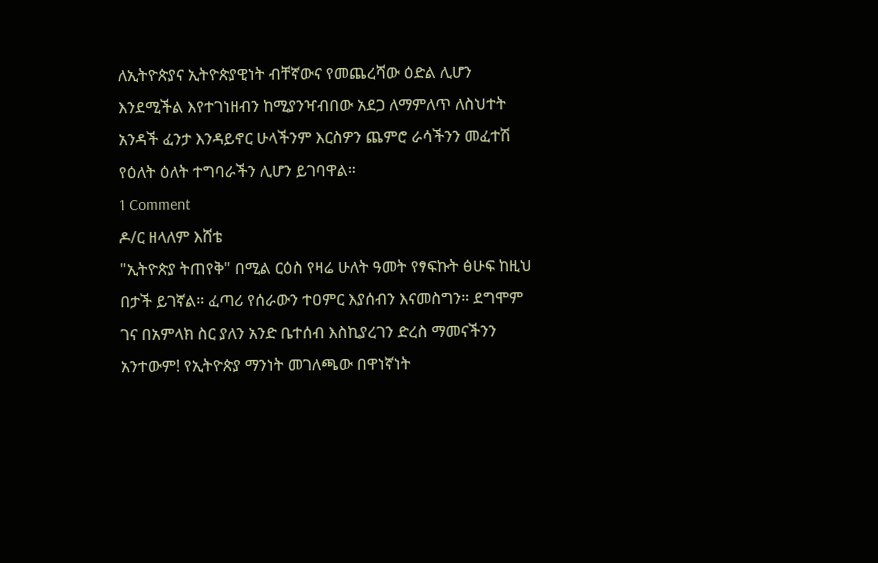ለኢትዮጵያና ኢትዮጵያዊነት ብቸኛውና የመጨረሻው ዕድል ሊሆን እንደሚችል እየተገነዘብን ከሚያንዣብበው አደጋ ለማምለጥ ለስህተት አንዳች ፈንታ እንዳይኖር ሁላችንም እርስዎን ጨምሮ ራሳችንን መፈተሽ የዕለት ዕለት ተግባራችን ሊሆን ይገባዋል።
1 Comment
ዶ/ር ዘላለም እሸቴ
"ኢትዮጵያ ትጠየቅ" በሚል ርዕስ የዛሬ ሁለት ዓመት የፃፍኩት ፅሁፍ ከዚህ በታች ይገኛል። ፈጣሪ የሰራውን ተዐምር እያሰብን እናመስግን። ደግሞም ገና በአምላክ ስር ያለን አንድ ቤተሰብ እስኪያረገን ድረስ ማመናችንን አንተውም! የኢትዮጵያ ማንነት መገለጫው በዋነኛነት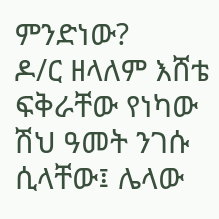ምንድነው?
ዶ/ር ዘላለም እሸቴ
ፍቅራቸው የነካው ሽህ ዓመት ንገሱ ሲላቸው፤ ሌላው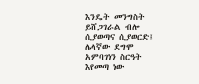እንዴት መንግስት ይሸጋገራል ብሎ ሲያወጣና ሲያወርድ፤ ሌላኛው ደግሞ አምባገነን ስርዓት እየመጣ ነው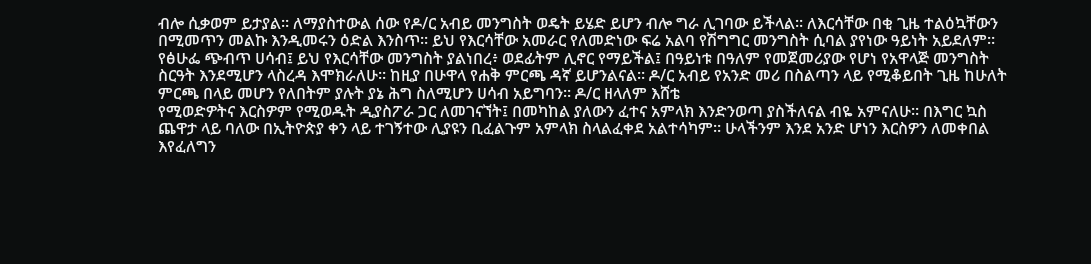ብሎ ሲቃወም ይታያል። ለማያስተውል ሰው የዶ/ር አብይ መንግስት ወዴት ይሄድ ይሆን ብሎ ግራ ሊገባው ይችላል። ለእርሳቸው በቂ ጊዜ ተልዕኳቸውን በሚመጥን መልኩ እንዲመሩን ዕድል እንስጥ። ይህ የእርሳቸው አመራር የለመድነው ፍሬ አልባ የሽግግር መንግስት ሲባል ያየነው ዓይነት አይደለም። የፅሁፌ ጭብጥ ሀሳብ፤ ይህ የእርሳቸው መንግስት ያልነበረ፥ ወደፊትም ሊኖር የማይችል፤ በዓይነቱ በዓለም የመጀመሪያው የሆነ የአዋላጅ መንግስት ስርዓት እንደሚሆን ላስረዳ እሞክራለሁ። ከዚያ በሁዋላ የሐቅ ምርጫ ዳኛ ይሆንልናል። ዶ/ር አብይ የአንድ መሪ በስልጣን ላይ የሚቆይበት ጊዜ ከሁለት ምርጫ በላይ መሆን የለበትም ያሉት ያኔ ሕግ ስለሚሆን ሀሳብ አይግባን። ዶ/ር ዘላለም እሸቴ
የሚወድዎትና እርስዎም የሚወዱት ዲያስፖራ ጋር ለመገናኘት፤ በመካከል ያለውን ፈተና አምላክ እንድንወጣ ያስችለናል ብዬ አምናለሁ። በእግር ኳስ ጨዋታ ላይ ባለው በኢትዮጵያ ቀን ላይ ተገኝተው ሊያዩን ቢፈልጉም አምላክ ስላልፈቀደ አልተሳካም። ሁላችንም እንደ አንድ ሆነን እርስዎን ለመቀበል እየፈለግን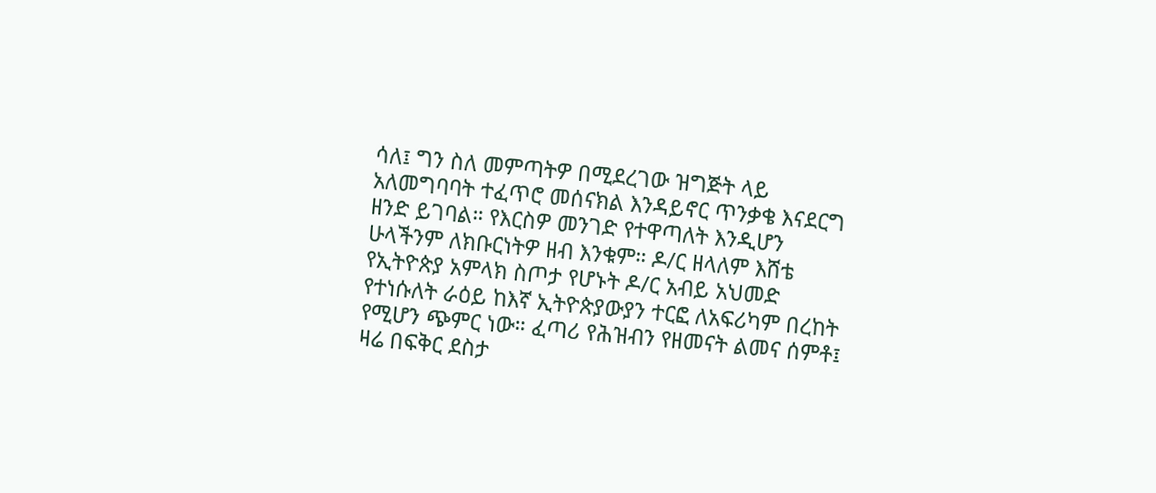ሳለ፤ ግን ስለ መምጣትዎ በሚደረገው ዝግጅት ላይ አለመግባባት ተፈጥሮ መሰናክል እንዳይኖር ጥንቃቄ እናደርግ ዘንድ ይገባል። የእርስዎ መንገድ የተዋጣለት እንዲሆን ሁላችንም ለክቡርነትዎ ዘብ እንቁም። ዶ/ር ዘላለም እሸቴ
የኢትዮጵያ አምላክ ስጦታ የሆኑት ዶ/ር አብይ አህመድ የተነሱለት ራዕይ ከእኛ ኢትዮጵያውያን ተርፎ ለአፍሪካም በረከት የሚሆን ጭምር ነው። ፈጣሪ የሕዝብን የዘመናት ልመና ሰምቶ፤ ዛሬ በፍቅር ደስታ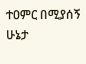ተዐምር በሚያሰኝ ሁኔታ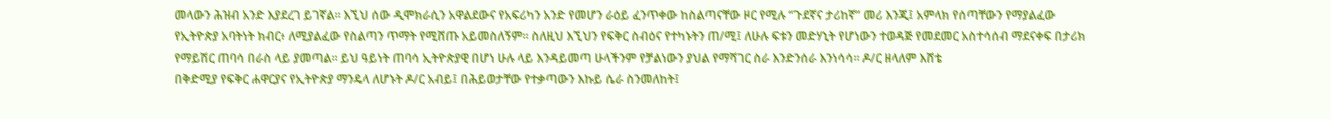መላውን ሕዝብ አንድ እያደረገ ይገኛል። እኚህ ሰው ዲሞክራሲን አዋልደውና የአፍሪካን አንድ የመሆን ራዕይ ፈንጥቀው ከስልጣናቸው ዞር የሚሉ “ጉደኛና ታሪከኛ” መሪ እንጂ፤ አምላክ የሰጣቸውን የማያልፈው የኢትዮጵያ አባትነት ክብር፥ ለሚያልፈው የስልጣን ጥማት የሚሸጡ አይመስለኝም። ስለዚህ እኚህን የፍቅር ስብዕና የተካኑትን ጠ/ሚ፤ ለሁሉ ፍቱን መድሃኒት የሆነውን ተወዳጅ የመደመር አስተሳሰብ ማደናቀፍ በታሪክ የማይሽር ጠባሳ በራስ ላይ ያመጣል። ይህ ዓይነት ጠባሳ ኢትዮጵያዊ በሆነ ሁሉ ላይ እንዳይመጣ ሁላችንም የቻልነውን ያህል የማሻገር ስራ እንድንሰራ እንነሳሳ። ዶ/ር ዘላለም እሸቴ
በቅድሚያ የፍቅር ሐዋርያና የኢትዮጵያ ማንዴላ ለሆኑት ዶ/ር አብይ፤ በሕይወታቸው የተቃጣውን እኩይ ሴራ ስንመለከት፤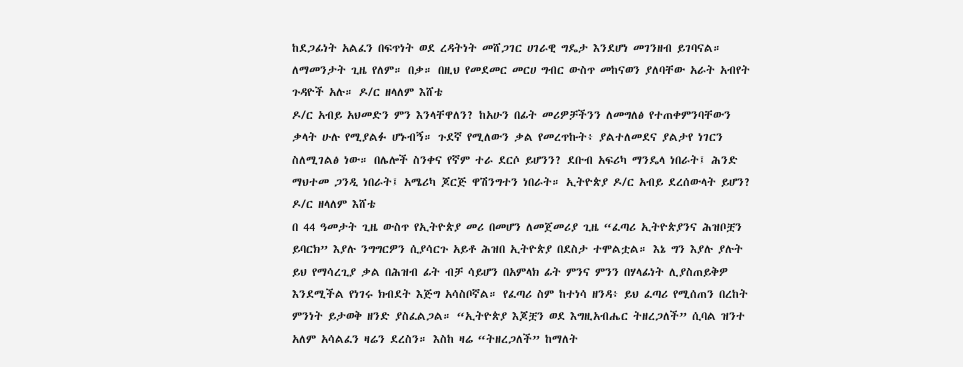ከደጋፊነት አልፈን በፍጥነት ወደ ረዳትነት መሸጋገር ሀገራዊ ግዴታ እንደሆነ መገንዘብ ይገባናል። ለማመንታት ጊዜ የለም። በቃ። በዚህ የመደመር መርሀ ግብር ውስጥ መከናወን ያለባቸው አራት አብየት ጉዳዮች አሉ። ዶ/ር ዘላለም እሸቴ
ዶ/ር አብይ አህመድን ምን እንላቸዋለን? ከአሁን በፊት መሪዎቻችንን ለመግለፅ የተጠቀምንባቸውን ቃላት ሁሉ የሚያልፉ ሆኑብኝ። ጉደኛ የሚለውን ቃል የመረጥኩት፥ ያልተለመደና ያልታየ ነገርን ስለሚገልፅ ነው። በሌሎች ስንቀና የኛም ተራ ደርሶ ይሆንን? ደቡብ አፍሪካ ማንዴላ ነበራት፤ ሕንድ ማህተመ ጋንዲ ነበራት፤ አሜሪካ ጆርጅ ዋሽንግተን ነበራት። ኢትዮጵያ ዶ/ር አብይ ደረሰውላት ይሆን? ዶ/ር ዘላለም እሸቴ
በ 44 ዓመታት ጊዜ ውስጥ የኢትዮጵያ መሪ በመሆን ለመጀመሪያ ጊዜ “ፈጣሪ ኢትዮጵያንና ሕዝቦቿን ይባርክ” እያሉ ንግግርዎን ሲያሳርጉ አይቶ ሕዝበ ኢትዮጵያ በደስታ ተሞልቷል። እኔ ግን እያሉ ያሉት ይህ የማሳረጊያ ቃል በሕዝብ ፊት ብቻ ሳይሆን በአምላክ ፊት ምንና ምንን በሃላፊነት ሊያስጠይቅዎ እንደሚችል የነገሩ ክብደት እጅግ አሳስቦኛል። የፈጣሪ ስም ከተነሳ ዘንዳ፥ ይህ ፈጣሪ የሚሰጠን በረከት ምንነት ይታወቅ ዘንድ ያስፈልጋል። “ኢትዮጵያ እጆቿን ወደ እግዚአብሔር ትዘረጋለች” ሲባል ዝንተ አለም አሳልፈን ዛሬን ደረስን። እስከ ዛሬ “ትዘረጋለች” ከማለት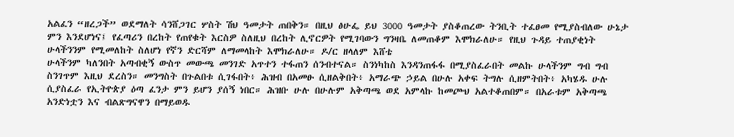አልፈን “ዘረጋች” ወደማለት ሳንሸጋገር ሦስት ሽህ ዓመታት ጠበቅን። በዚህ ፅሁፌ ይህ 3000 ዓመታት ያስቆጠረው ትንቢት ተፈፀመ የሚያስብለው ሁኔታ ምን እንደሆነና፤ የፈጣሪን በረከት የጠየቁት እርስዎ ስለዚህ በረከት ሊኖርዎት የሚገባውን ግንዛቤ ለመጠቆም እሞክራለሁ። የዚህ ጉዳይ ተጠያቂነት ሁላችንንም የሚመለከት ስለሆነ የኛን ድርሻም ለማመላከት እሞክራለሁ። ዶ/ር ዘላለም እሸቴ
ሁላችንም ካለንበት አጣብቂኝ ውስጥ መውጫ መንገድ አጥተን ተፋጠን ሰንብተናል። ስንነካከስ እንዳንጠፋፋ በሚያስፈራበት መልኩ ሁላችንም ግብ ግብ ስንገጥም እዚህ ደረስን። መንግስት በጉልበቱ ሲገፋበት፥ ሕዝብ በአመፁ ሲዘልቅበት፥ አማራጭ ኃይል በሁሉ አቀፍ ትግሉ ሲዘምትበት፥ አካሄዱ ሁሉ ሲያስፈራ የኢትዮጵያ ዕጣ ፈንታ ምን ይሆን ያሰኝ ነበር። ሕዝቡ ሁሉ በሁሉም አቅጣጫ ወደ አምላኩ ከመጮህ አልተቆጠበም። በአራቱም አቅጣጫ አንድነቷን እና ብልጽግናዋን በማይወዱ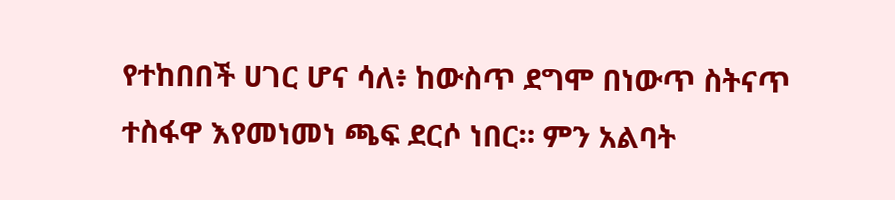የተከበበች ሀገር ሆና ሳለ፥ ከውስጥ ደግሞ በነውጥ ስትናጥ ተስፋዋ እየመነመነ ጫፍ ደርሶ ነበር። ምን አልባት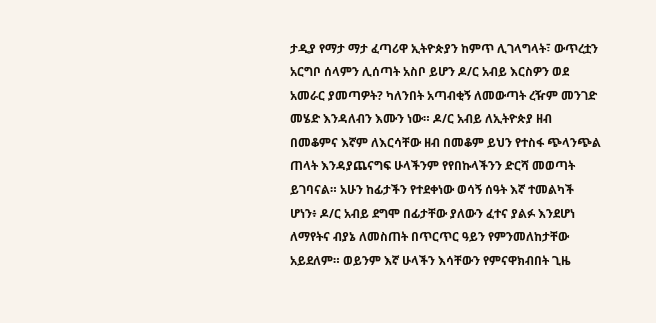ታዲያ የማታ ማታ ፈጣሪዋ ኢትዮጵያን ከምጥ ሊገላግላት፣ ውጥረቷን አርግቦ ሰላምን ሊሰጣት አስቦ ይሆን ዶ/ር አብይ እርስዎን ወደ አመራር ያመጣዎት? ካለንበት አጣብቂኝ ለመውጣት ረዥም መንገድ መሄድ እንዳለብን እሙን ነው። ዶ/ር አብይ ለኢትዮጵያ ዘብ በመቆምና እኛም ለእርሳቸው ዘብ በመቆም ይህን የተስፋ ጭላንጭል ጠላት እንዳያጨናግፍ ሁላችንም የየበኩላችንን ድርሻ መወጣት ይገባናል። አሁን ከፊታችን የተደቀነው ወሳኝ ሰዓት እኛ ተመልካች ሆነን፥ ዶ/ር አብይ ደግሞ በፊታቸው ያለውን ፈተና ያልፉ እንደሆነ ለማየትና ብያኔ ለመስጠት በጥርጥር ዓይን የምንመለከታቸው አይደለም። ወይንም እኛ ሁላችን እሳቸውን የምናዋክብበት ጊዜ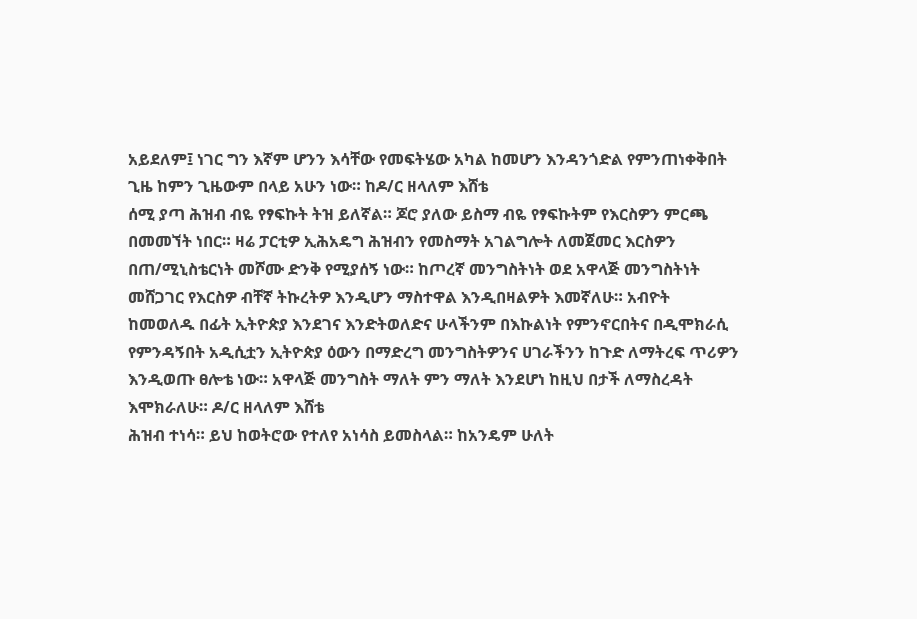አይደለም፤ ነገር ግን እኛም ሆንን እሳቸው የመፍትሄው አካል ከመሆን እንዳንጎድል የምንጠነቀቅበት ጊዜ ከምን ጊዜውም በላይ አሁን ነው። ከዶ/ር ዘላለም እሸቴ
ሰሚ ያጣ ሕዝብ ብዬ የፃፍኩት ትዝ ይለኛል። ጆሮ ያለው ይስማ ብዬ የፃፍኩትም የእርስዎን ምርጫ በመመኘት ነበር። ዛሬ ፓርቲዎ ኢሕአዴግ ሕዝብን የመስማት አገልግሎት ለመጀመር እርስዎን በጠ/ሚኒስቴርነት መሾሙ ድንቅ የሚያሰኝ ነው። ከጦረኛ መንግስትነት ወደ አዋላጅ መንግስትነት መሸጋገር የእርስዎ ብቸኛ ትኩረትዎ እንዲሆን ማስተዋል እንዲበዛልዎት እመኛለሁ። አብዮት ከመወለዱ በፊት ኢትዮጵያ እንደገና እንድትወለድና ሁላችንም በእኩልነት የምንኖርበትና በዲሞክራሲ የምንዳኝበት አዲሲቷን ኢትዮጵያ ዕውን በማድረግ መንግስትዎንና ሀገራችንን ከጉድ ለማትረፍ ጥሪዎን እንዲወጡ ፀሎቴ ነው። አዋላጅ መንግስት ማለት ምን ማለት እንደሆነ ከዚህ በታች ለማስረዳት እሞክራለሁ። ዶ/ር ዘላለም እሸቴ
ሕዝብ ተነሳ። ይህ ከወትሮው የተለየ አነሳስ ይመስላል። ከአንዴም ሁለት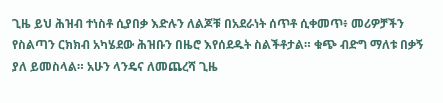ጊዜ ይህ ሕዝብ ተነስቶ ሲያበቃ እድሉን ለልጆቹ በአደራነት ሰጥቶ ሲቀመጥ፥ መሪዎቻችን የስልጣን ርክክብ አካሄደው ሕዝቡን በዜሮ እየሰደዱት ስልችቶታል። ቁጭ ብድግ ማለቱ በቃኝ ያለ ይመስላል። አሁን ላንዴና ለመጨረሻ ጊዜ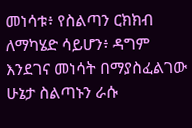መነሳቱ፥ የስልጣን ርክክብ ለማካሄድ ሳይሆን፥ ዳግም እንደገና መነሳት በማያስፈልገው ሁኔታ ስልጣኑን ራሱ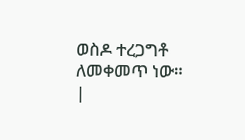ወስዶ ተረጋግቶ ለመቀመጥ ነው። |